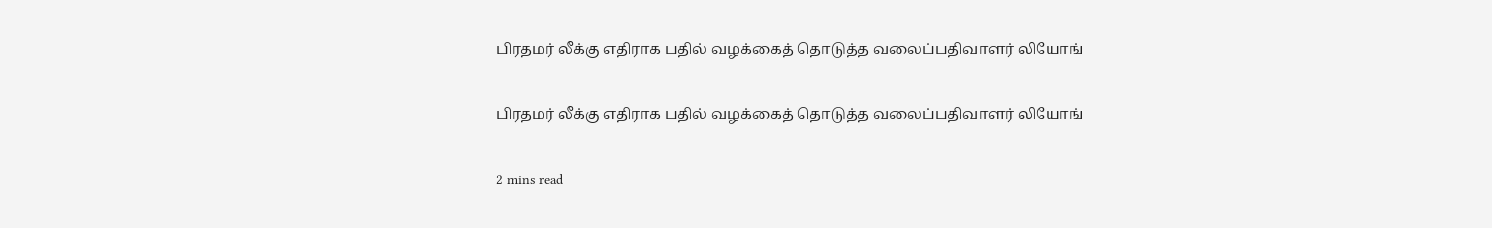பிரதமர் லீக்கு எதிராக பதில் வழக்கைத் தொடுத்த வலைப்பதிவாளர் லியோங்

பிரதமர் லீக்கு எதிராக பதில் வழக்கைத் தொடுத்த வலைப்பதிவாளர் லியோங்

2 mins read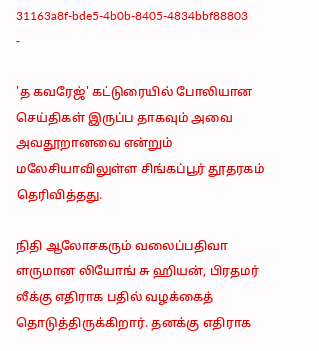31163a8f-bde5-4b0b-8405-4834bbf88803
-

'த கவரேஜ்' கட்டுரையில் போலியான செய்திகள் இருப்ப தாகவும் அவை அவதூறானவை என்றும் மலேசியாவிலுள்ள சிங்கப்பூர் தூதரகம் தெரிவித்தது.

நிதி ஆலோசகரும் வலைப்பதிவா ளருமான லியோங் சு ஹியன், பிரதமர் லீக்கு எதிராக பதில் வழக்கைத் தொடுத்திருக்கிறார். தனக்கு எதிராக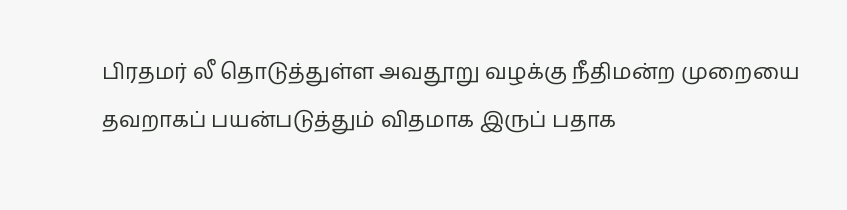பிரதமர் லீ தொடுத்துள்ள அவதூறு வழக்கு நீதிமன்ற முறையை தவறாகப் பயன்படுத்தும் விதமாக இருப் பதாக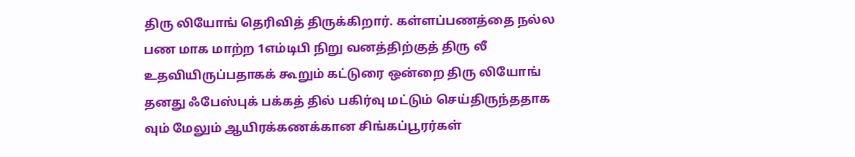திரு லியோங் தெரிவித் திருக்கிறார். கள்ளப்பணத்தை நல்ல பண மாக மாற்ற 1எம்டிபி நிறு வனத்திற்குத் திரு லீ உதவியிருப்பதாகக் கூறும் கட்டுரை ஒன்றை திரு லியோங் தனது ஃபேஸ்புக் பக்கத் தில் பகிர்வு மட்டும் செய்திருந்ததாக வும் மேலும் ஆயிரக்கணக்கான சிங்கப்பூரர்கள்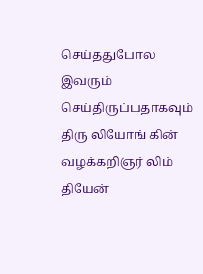செய்ததுபோல இவரும் செய்திருப்பதாகவும் திரு லியோங் கின் வழக்கறிஞர் லிம் தியேன்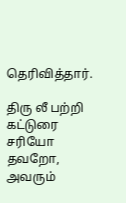தெரிவித்தார்.

திரு லீ பற்றி கட்டுரை சரியோ தவறோ, அவரும்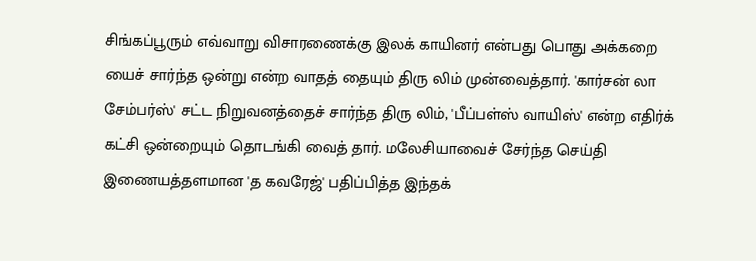சிங்கப்பூரும் எவ்வாறு விசாரணைக்கு இலக் காயினர் என்பது பொது அக்கறை யைச் சார்ந்த ஒன்று என்ற வாதத் தையும் திரு லிம் முன்வைத்தார். 'கார்சன் லா சேம்பர்ஸ்' சட்ட நிறுவனத்தைச் சார்ந்த திரு லிம், 'பீப்பள்ஸ் வாயிஸ்' என்ற எதிர்க் கட்சி ஒன்றையும் தொடங்கி வைத் தார். மலேசியாவைச் சேர்ந்த செய்தி இணையத்தளமான 'த கவரேஜ்' பதிப்பித்த இந்தக்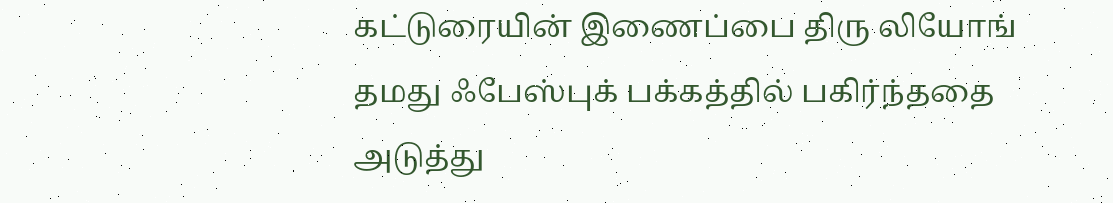கட்டுரையின் இணைப்பை திரு லியோங் தமது ஃபேஸ்புக் பக்கத்தில் பகிர்ந்ததை அடுத்து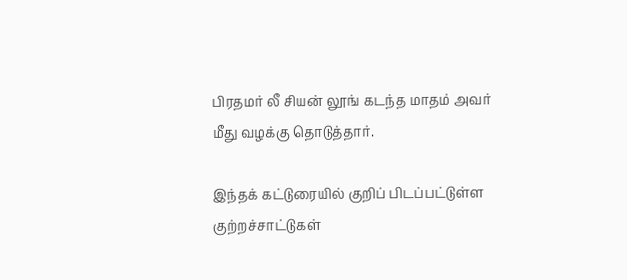பிரதமர் லீ சியன் லூங் கடந்த மாதம் அவர் மீது வழக்கு தொடுத்தார்.

இந்தக் கட்டுரையில் குறிப் பிடப்பட்டுள்ள குற்றச்சாட்டுகள்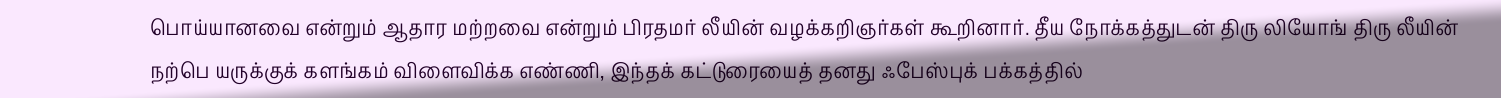பொய்யானவை என்றும் ஆதார மற்றவை என்றும் பிரதமர் லீயின் வழக்கறிஞர்கள் கூறினார். தீய நோக்கத்துடன் திரு லியோங் திரு லீயின் நற்பெ யருக்குக் களங்கம் விளைவிக்க எண்ணி, இந்தக் கட்டுரையைத் தனது ஃபேஸ்புக் பக்கத்தில்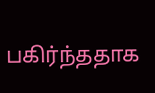பகிர்ந்ததாக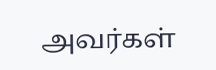அவர்கள்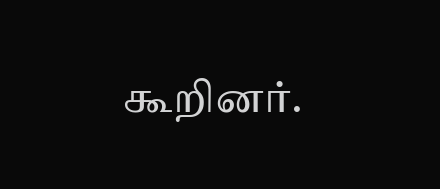கூறினர்.